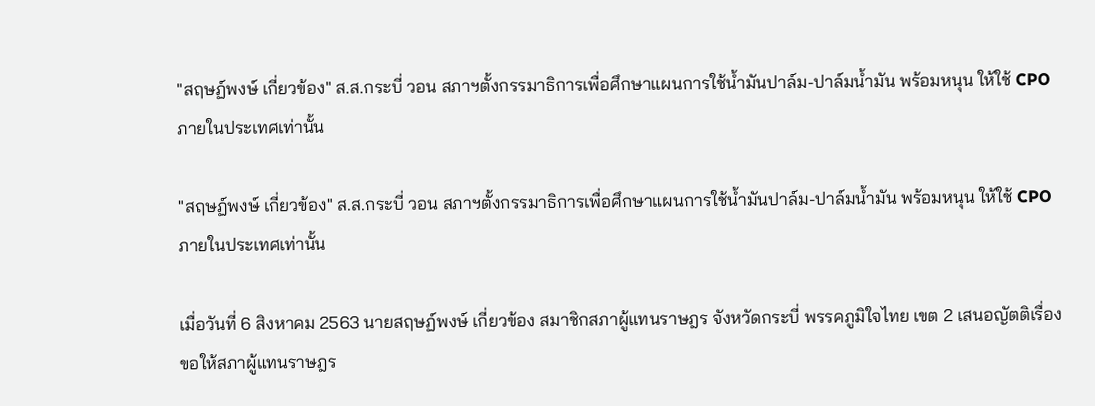"สฤษฏ์พงษ์ เกี่ยวข้อง" ส.ส.กระบี่ วอน สภาฯตั้งกรรมาธิการเพื่อศึกษาแผนการใช้น้ำมันปาล์ม-ปาล์มน้ำมัน พร้อมหนุน ให้ใช้ CPO ภายในประเทศเท่านั้น

"สฤษฏ์พงษ์ เกี่ยวข้อง" ส.ส.กระบี่ วอน สภาฯตั้งกรรมาธิการเพื่อศึกษาแผนการใช้น้ำมันปาล์ม-ปาล์มน้ำมัน พร้อมหนุน ให้ใช้ CPO ภายในประเทศเท่านั้น

เมื่อวันที่ 6 สิงหาคม 2563 นายสฤษฏ์พงษ์ เกี่ยวข้อง สมาชิกสภาผู้แทนราษฎร จังหวัดกระบี่ พรรคภูมิใจไทย เขต 2 เสนอญัตติเรื่อง ขอให้สภาผู้แทนราษฎร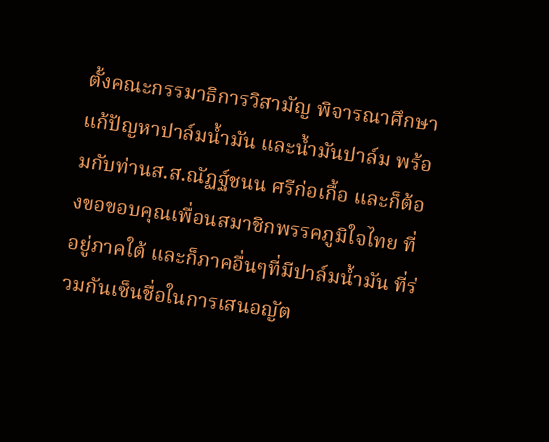ตั้งคณะกรรมาธิการวิสามัญ พิจารณาศึกษาแก้ปัญหาปาล์มน้ำมัน และน้ำมันปาล์ม พร้อมกับท่านส.ส.ณัฏฐ์ชนน ศรีก่อเกื้อ และก็ต้องขอขอบคุณเพื่อนสมาชิกพรรคภูมิใจไทย ที่อยู่ภาคใต้ และก็ภาคอื่นๆที่มีปาล์มน้ำมัน ที่ร่วมกันเซ็นชื่อในการเสนอญัต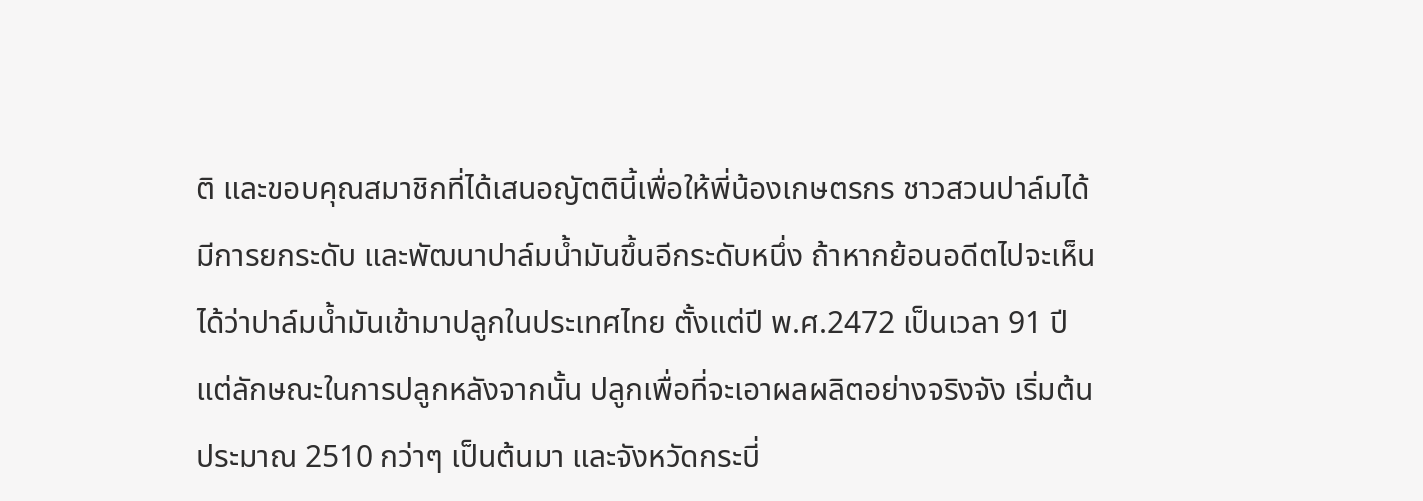ติ และขอบคุณสมาชิกที่ได้เสนอญัตตินี้เพื่อให้พี่น้องเกษตรกร ชาวสวนปาล์มได้มีการยกระดับ และพัฒนาปาล์มน้ำมันขึ้นอีกระดับหนึ่ง ถ้าหากย้อนอดีตไปจะเห็นได้ว่าปาล์มน้ำมันเข้ามาปลูกในประเทศไทย ตั้งแต่ปี พ.ศ.2472 เป็นเวลา 91 ปี แต่ลักษณะในการปลูกหลังจากนั้น ปลูกเพื่อที่จะเอาผลผลิตอย่างจริงจัง เริ่มต้นประมาณ 2510 กว่าๆ เป็นต้นมา และจังหวัดกระบี่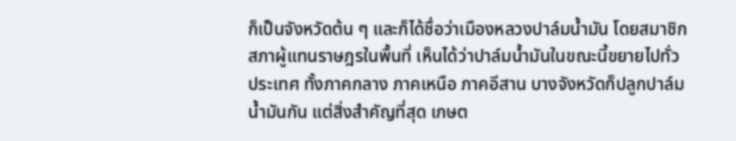ก็เป็นจังหวัดต้น ๆ และก็ได้ชื่อว่าเมืองหลวงปาล์มน้ำมัน โดยสมาชิกสภาผู้แทนราษฎรในพื้นที่ เห็นได้ว่าปาล์มน้ำมันในขณะนี้ขยายไปทั่วประเทศ ทั้งภาคกลาง ภาคเหนือ ภาคอีสาน บางจังหวัดก็ปลูกปาล์มน้ำมันกัน แต่สิ่งสำคัญที่สุด เกษต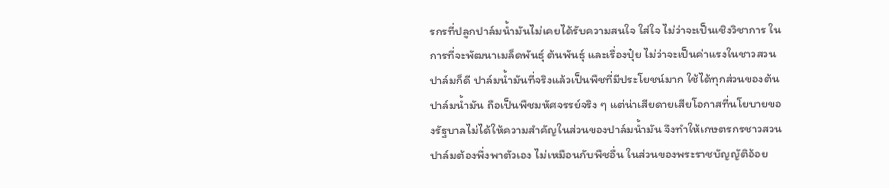รกรที่ปลูกปาล์มน้ำมันไม่เคยได้รับความสนใจ ใส่ใจ ไม่ว่าจะเป็นเชิงวิชาการ ในการที่จะพัฒนาเมล็ดพันธุ์ ต้นพันธุ์ และเรื่องปุ๋ย ไม่ว่าจะเป็นค่าแรงในชาวสวนปาล์มก็ดี ปาล์มน้ำมันที่จริงแล้วเป็นพืชที่มีประโยชน์มาก ใช้ได้ทุกส่วนของต้นปาล์มน้ำมัน ถือเป็นพืชมหัศจรรย์จริง ๆ แต่น่าเสียดายเสียโอกาสที่นโยบายของรัฐบาลไม่ได้ให้ความสำคัญในส่วนของปาล์มน้ำมัน จึงทำให้เกษตรกรชาวสวนปาล์มต้องพึ่งพาตัวเอง ไม่เหมือนกับพืชอื่น ในส่วนของพระราชบัญญัติอ้อย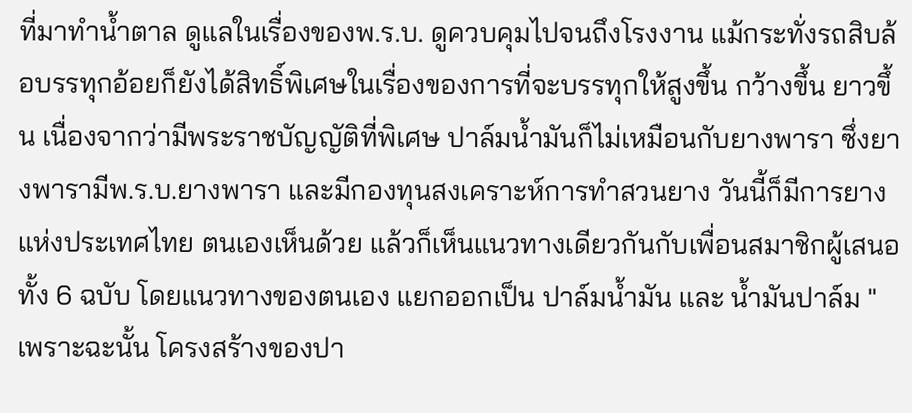ที่มาทำน้ำตาล ดูแลในเรื่องของพ.ร.บ. ดูควบคุมไปจนถึงโรงงาน แม้กระทั่งรถสิบล้อบรรทุกอ้อยก็ยังได้สิทธิ์พิเศษในเรื่องของการที่จะบรรทุกให้สูงขึ้น กว้างขึ้น ยาวขึ้น เนื่องจากว่ามีพระราชบัญญัติที่พิเศษ ปาล์มน้ำมันก็ไม่เหมือนกับยางพารา ซึ่งยางพารามีพ.ร.บ.ยางพารา และมีกองทุนสงเคราะห์การทำสวนยาง วันนี้ก็มีการยางแห่งประเทศไทย ตนเองเห็นด้วย แล้วก็เห็นแนวทางเดียวกันกับเพื่อนสมาชิกผู้เสนอทั้ง 6 ฉบับ โดยแนวทางของตนเอง แยกออกเป็น ปาล์มน้ำมัน และ น้ำมันปาล์ม " เพราะฉะนั้น โครงสร้างของปา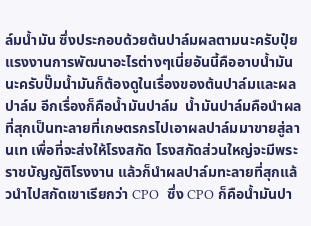ล์มน้ำมัน ซึ่งประกอบด้วยต้นปาล์มผลตามนะครับปุ๋ยแรงงานการพัฒนาอะไรต่างๆเนี่ยอันนี้คืออาบน้ำมันนะครับปั๊มน้ำมันก็ต้องดูในเรื่องของต้นปาล์มและผลปาล์ม อีกเรื่องก็คือน้ำมันปาล์ม  น้ำมันปาล์มคือนำผลที่สุกเป็นทะลายที่เกษตรกรไปเอาผลปาล์มมาขายสู่ลานเท เพื่อที่จะส่งให้โรงสกัด โรงสกัดส่วนใหญ่จะมีพระราชบัญญัติโรงงาน แล้วก็นำผลปาล์มทะลายที่สุกแล้วนำไปสกัดเขาเรียกว่า CPO  ซึ่ง CPO ก็คือน้ำมันปา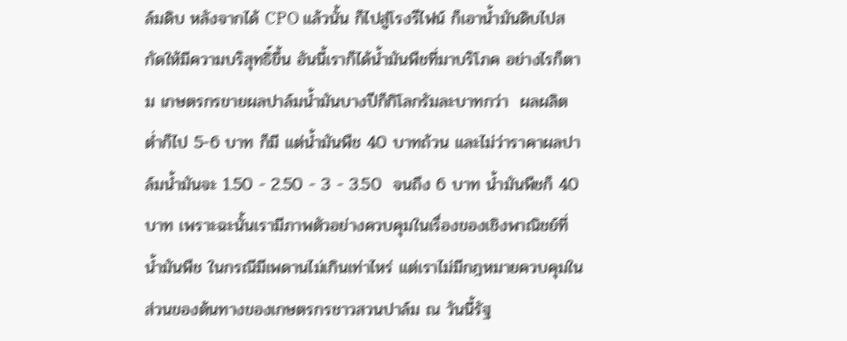ล์มดิบ หลังจากได้ CPO แล้วนั้น ก็ไปสู่โรงรีไฟน์ ก็เอาน้ำมันดิบไปสกัดให้มีความบริสุทธิ์ขึ้น อันนี้เราก็ได้น้ำมันพืชที่มาบริโภค อย่างไรก็ตาม เกษตรกรขายผลปาล์มน้ำมันบางปีก็กิโลกรัมละบาทกว่า  ผลผลิตต่ำก็ไป 5-6 บาท ก็มี แต่น้ำมันพืช 40 บาทถ้วน และไม่ว่าราคาผลปาล์มน้ำมันจะ 1.50 - 2.50 - 3 - 3.50  จนถึง 6 บาท น้ำมันพืชก็ 40 บาท เพราะฉะนั้นเรามีภาพตัวอย่างควบคุมในเรื่องของเชิงพาณิชย์ที่น้ำมันพืช ในกรณีมีเพดานไม่เกินเท่าไหร่ แต่เราไม่มีกฎหมายควบคุมในส่วนของต้นทางของเกษตรกรชาวสวนปาล์ม ณ วันนี้รัฐ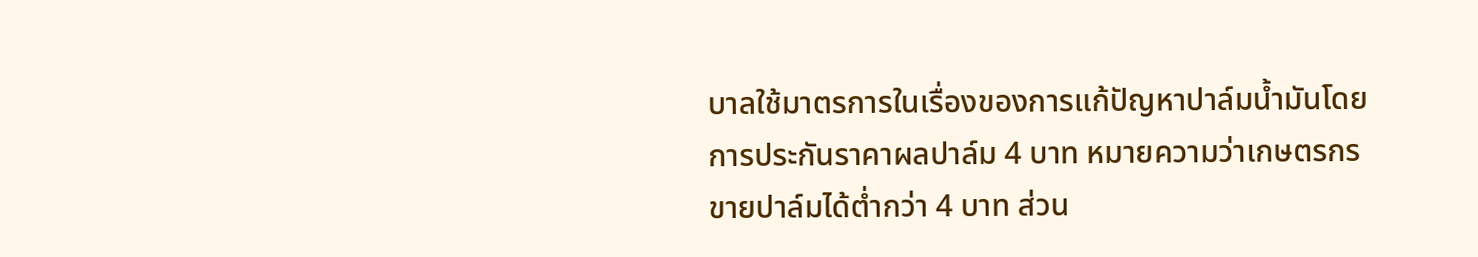บาลใช้มาตรการในเรื่องของการแก้ปัญหาปาล์มน้ำมันโดยการประกันราคาผลปาล์ม 4 บาท หมายความว่าเกษตรกรขายปาล์มได้ต่ำกว่า 4 บาท ส่วน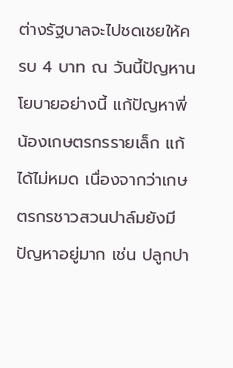ต่างรัฐบาลจะไปชดเชยให้ครบ 4 บาท ณ วันนี้ปัญหานโยบายอย่างนี้ แก้ปัญหาพี่น้องเกษตรกรรายเล็ก แก้ได้ไม่หมด เนื่องจากว่าเกษตรกรชาวสวนปาล์มยังมีปัญหาอยู่มาก เช่น ปลูกปา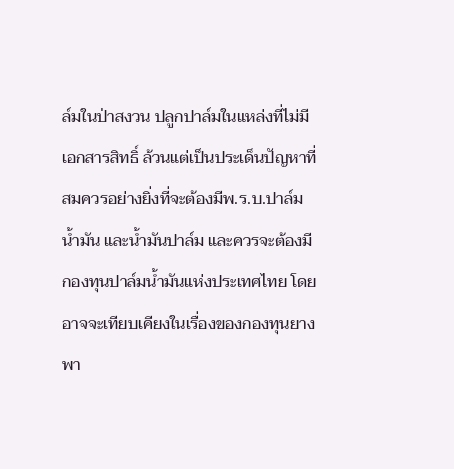ล์มในป่าสงวน ปลูกปาล์มในแหล่งที่ไม่มีเอกสารสิทธิ์ ล้วนแต่เป็นประเด็นปัญหาที่สมควรอย่างยิ่งที่จะต้องมีพ.ร.บ.ปาล์มน้ำมัน และน้ำมันปาล์ม และควรจะต้องมีกองทุนปาล์มน้ำมันแห่งประเทศไทย โดยอาจจะเทียบเคียงในเรื่องของกองทุนยางพา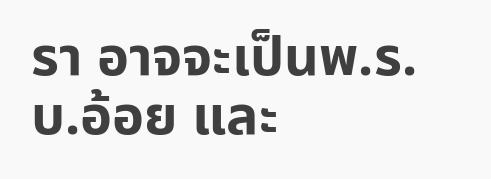รา อาจจะเป็นพ.ร.บ.อ้อย และ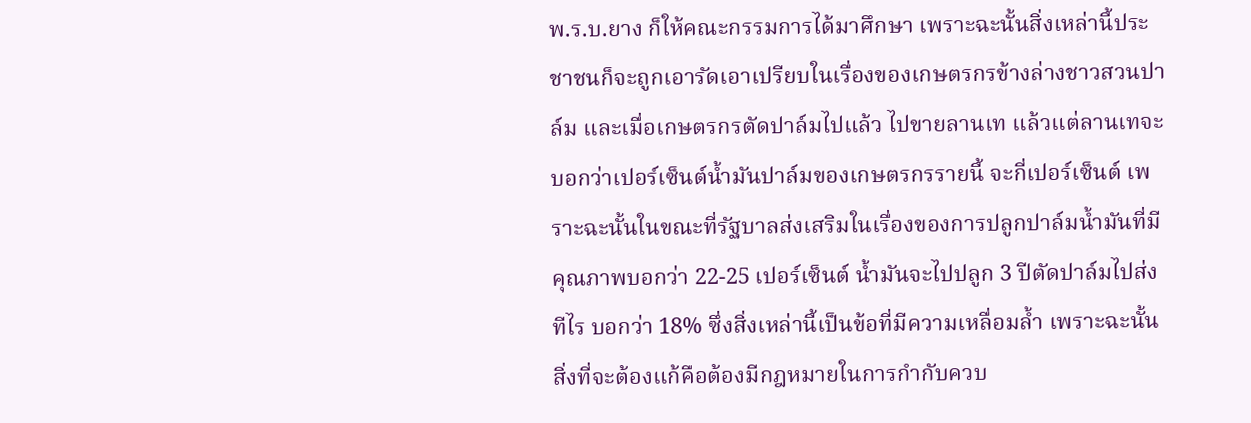พ.ร.บ.ยาง ก็ให้คณะกรรมการได้มาศึกษา เพราะฉะนั้นสิ่งเหล่านี้ประชาชนก็จะถูกเอารัดเอาเปรียบในเรื่องของเกษตรกรข้างล่างชาวสวนปาล์ม และเมื่อเกษตรกรตัดปาล์มไปแล้ว ไปขายลานเท แล้วแต่ลานเทจะบอกว่าเปอร์เซ็นต์น้ำมันปาล์มของเกษตรกรรายนี้ จะกี่เปอร์เซ็นต์ เพราะฉะนั้นในขณะที่รัฐบาลส่งเสริมในเรื่องของการปลูกปาล์มน้ำมันที่มีคุณภาพบอกว่า 22-25 เปอร์เซ็นต์ น้ำมันจะไปปลูก 3 ปีตัดปาล์มไปส่งทีไร บอกว่า 18% ซึ่งสิ่งเหล่านี้เป็นข้อที่มีความเหลื่อมล้ำ เพราะฉะนั้นสิ่งที่จะต้องแก้คือต้องมีกฎหมายในการกำกับควบ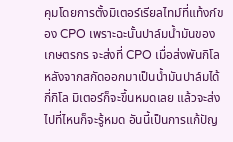คุมโดยการตั้งมิเตอร์เรียลไทม์ที่แท้งก์ของ CPO เพราะฉะนั้นปาล์มน้ำมันของเกษตรกร จะส่งที่ CPO เมื่อส่งพันกิโล หลังจากสกัดออกมาเป็นน้ำมันปาล์มได้กี่กิโล มิเตอร์ก็จะขึ้นหมดเลย แล้วจะส่งไปที่ไหนก็จะรู้หมด อันนี้เป็นการแก้ปัญ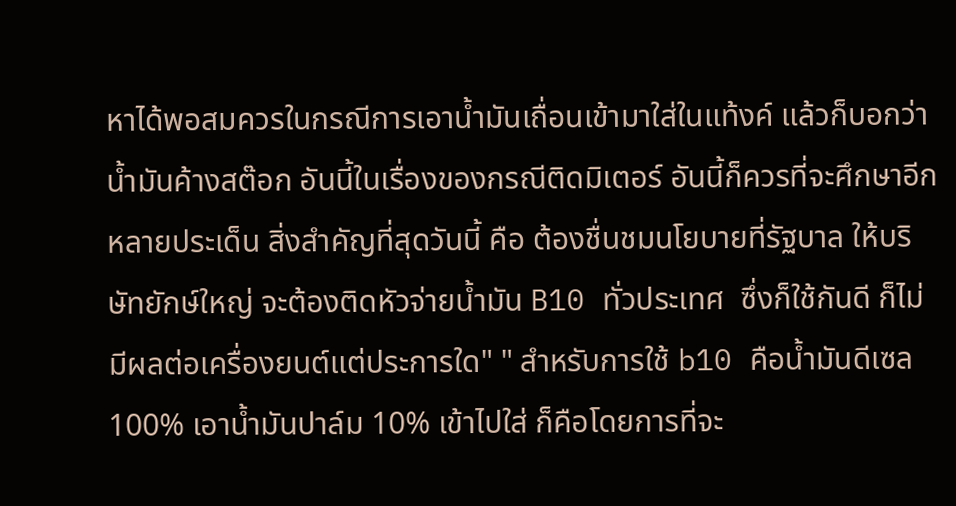หาได้พอสมควรในกรณีการเอาน้ำมันเถื่อนเข้ามาใส่ในแท้งค์ แล้วก็บอกว่าน้ำมันค้างสต๊อก อันนี้ในเรื่องของกรณีติดมิเตอร์ อันนี้ก็ควรที่จะศึกษาอีกหลายประเด็น สิ่งสำคัญที่สุดวันนี้ คือ ต้องชื่นชมนโยบายที่รัฐบาล ให้บริษัทยักษ์ใหญ่ จะต้องติดหัวจ่ายน้ำมัน B10 ทั่วประเทศ  ซึ่งก็ใช้กันดี ก็ไม่มีผลต่อเครื่องยนต์แต่ประการใด" " สำหรับการใช้ b10 คือน้ำมันดีเซล 100% เอาน้ำมันปาล์ม 10% เข้าไปใส่ ก็คือโดยการที่จะ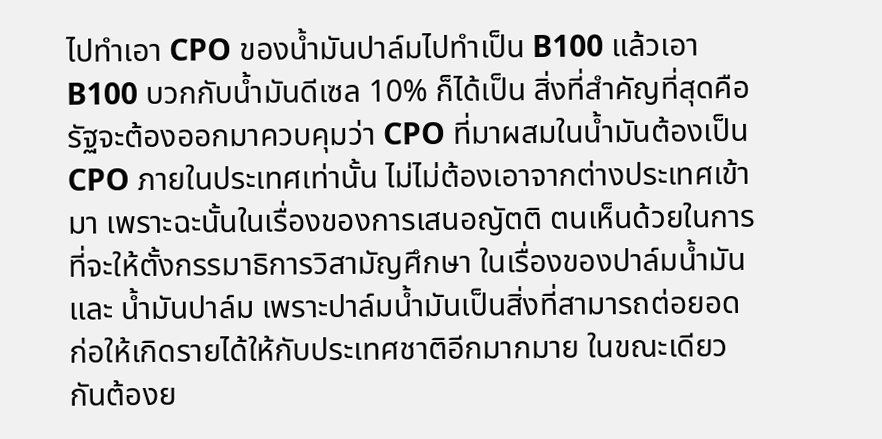ไปทำเอา CPO ของน้ำมันปาล์มไปทำเป็น B100 แล้วเอา B100 บวกกับน้ำมันดีเซล 10% ก็ได้เป็น สิ่งที่สำคัญที่สุดคือ รัฐจะต้องออกมาควบคุมว่า CPO ที่มาผสมในน้ำมันต้องเป็น CPO ภายในประเทศเท่านั้น ไม่ไม่ต้องเอาจากต่างประเทศเข้ามา เพราะฉะนั้นในเรื่องของการเสนอญัตติ ตนเห็นด้วยในการที่จะให้ตั้งกรรมาธิการวิสามัญศึกษา ในเรื่องของปาล์มน้ำมัน และ น้ำมันปาล์ม เพราะปาล์มน้ำมันเป็นสิ่งที่สามารถต่อยอด ก่อให้เกิดรายได้ให้กับประเทศชาติอีกมากมาย ในขณะเดียวกันต้องย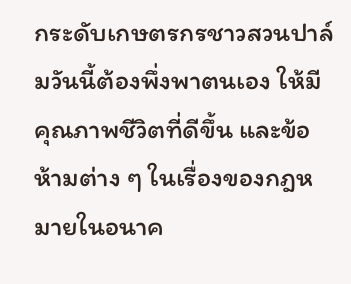กระดับเกษตรกรชาวสวนปาล์มวันนี้ต้องพึ่งพาตนเอง ให้มีคุณภาพชีวิตที่ดีขึ้น และข้อห้ามต่าง ๆ ในเรื่องของกฎหมายในอนาค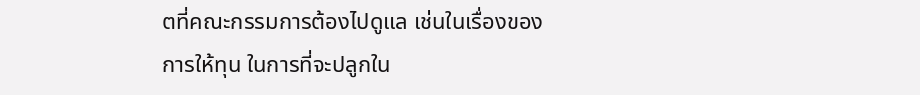ตที่คณะกรรมการต้องไปดูแล เช่นในเรื่องของการให้ทุน ในการที่จะปลูกใน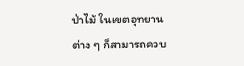ป่าไม้ ในเขตอุทยานต่าง ๆ ก็สามารถควบ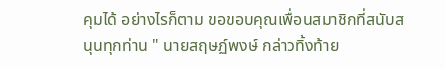คุมได้ อย่างไรก็ตาม ขอขอบคุณเพื่อนสมาชิกที่สนับสนุนทุกท่าน " นายสฤษฏ์พงษ์ กล่าวทิ้งท้าย